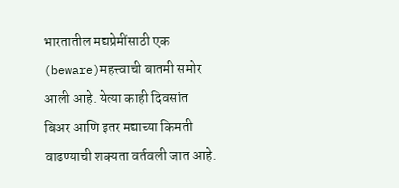भारतातील मद्यप्रेमींसाठी एक (beware)महत्त्वाची बातमी समोर आली आहे. येत्या काही दिवसांत बिअर आणि इतर मद्याच्या किमती वाढण्याची शक्यता वर्तवली जात आहे.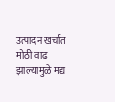उत्पादन खर्चात मोठी वाढ झाल्यामुळे मद्य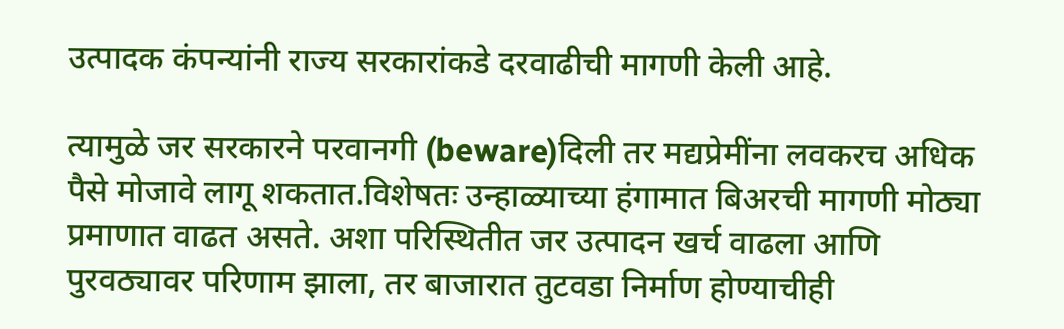उत्पादक कंपन्यांनी राज्य सरकारांकडे दरवाढीची मागणी केली आहे.

त्यामुळे जर सरकारने परवानगी (beware)दिली तर मद्यप्रेमींना लवकरच अधिक पैसे मोजावे लागू शकतात.विशेषतः उन्हाळ्याच्या हंगामात बिअरची मागणी मोठ्या प्रमाणात वाढत असते. अशा परिस्थितीत जर उत्पादन खर्च वाढला आणि पुरवठ्यावर परिणाम झाला, तर बाजारात तुटवडा निर्माण होण्याचीही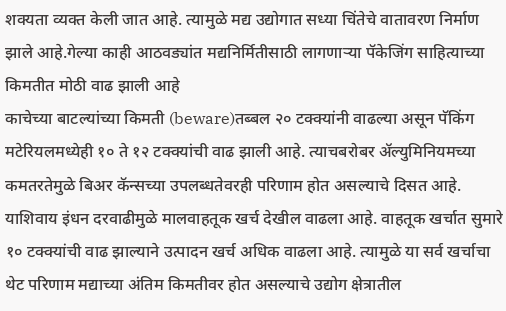शक्यता व्यक्त केली जात आहे. त्यामुळे मद्य उद्योगात सध्या चिंतेचे वातावरण निर्माण झाले आहे.गेल्या काही आठवड्यांत मद्यनिर्मितीसाठी लागणाऱ्या पॅकेजिंग साहित्याच्या किमतीत मोठी वाढ झाली आहे
काचेच्या बाटल्यांच्या किमती (beware)तब्बल २० टक्क्यांनी वाढल्या असून पॅकिंग मटेरियलमध्येही १० ते १२ टक्क्यांची वाढ झाली आहे. त्याचबरोबर ॲल्युमिनियमच्या कमतरतेमुळे बिअर कॅन्सच्या उपलब्धतेवरही परिणाम होत असल्याचे दिसत आहे. याशिवाय इंधन दरवाढीमुळे मालवाहतूक खर्च देखील वाढला आहे. वाहतूक खर्चात सुमारे १० टक्क्यांची वाढ झाल्याने उत्पादन खर्च अधिक वाढला आहे. त्यामुळे या सर्व खर्चाचा थेट परिणाम मद्याच्या अंतिम किमतीवर होत असल्याचे उद्योग क्षेत्रातील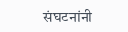संघटनांनी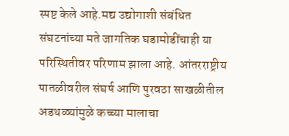स्पष्ट केले आहे.मद्य उद्योगाशी संबंधित संघटनांच्या मते जागतिक घडामोडींचाही या परिस्थितीवर परिणाम झाला आहे. आंतरराष्ट्रीय पातळीवरील संघर्ष आणि पुरवठा साखळीतील अडथळ्यांमुळे कच्च्या मालाचा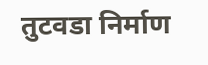तुटवडा निर्माण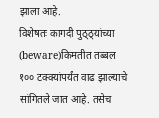झाला आहे.
विशेषतः कागदी पुठ्ठ्यांच्या (beware)किमतीत तब्बल १०० टक्क्यांपर्यंत वाढ झाल्याचे सांगितले जात आहे. तसेच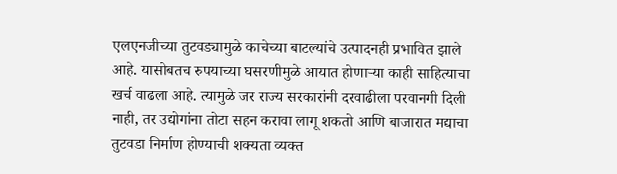एलएनजीच्या तुटवड्यामुळे काचेच्या बाटल्यांचे उत्पादनही प्रभावित झाले आहे. यासोबतच रुपयाच्या घसरणीमुळे आयात होणाऱ्या काही साहित्याचा खर्च वाढला आहे. त्यामुळे जर राज्य सरकारांनी दरवाढीला परवानगी दिली नाही, तर उद्योगांना तोटा सहन करावा लागू शकतो आणि बाजारात मद्याचा तुटवडा निर्माण होण्याची शक्यता व्यक्त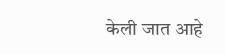केली जात आहे